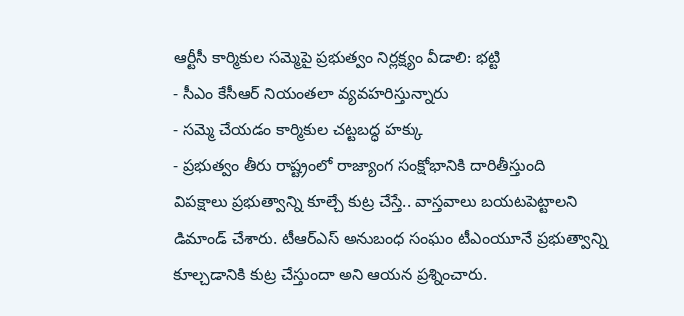ఆర్టీసీ కార్మికుల సమ్మెపై ప్రభుత్వం నిర్లక్ష్యం వీడాలి: భట్టి
- సీఎం కేసీఆర్ నియంతలా వ్యవహరిస్తున్నారు
- సమ్మె చేయడం కార్మికుల చట్టబద్ధ హక్కు
- ప్రభుత్వం తీరు రాష్ట్రంలో రాజ్యాంగ సంక్షోభానికి దారితీస్తుంది
విపక్షాలు ప్రభుత్వాన్ని కూల్చే కుట్ర చేస్తే.. వాస్తవాలు బయటపెట్టాలని డిమాండ్ చేశారు. టీఆర్ఎస్ అనుబంధ సంఘం టీఎంయూనే ప్రభుత్వాన్ని కూల్చడానికి కుట్ర చేస్తుందా అని ఆయన ప్రశ్నించారు.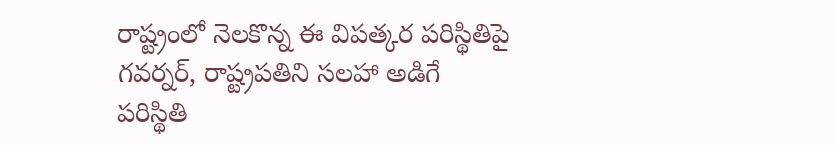రాష్ట్రంలో నెలకొన్న ఈ విపత్కర పరిస్థితిపై గవర్నర్, రాష్ట్రపతిని సలహా అడిగే పరిస్థితి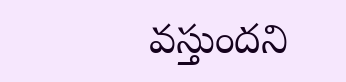వస్తుందని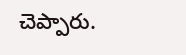చెప్పారు.